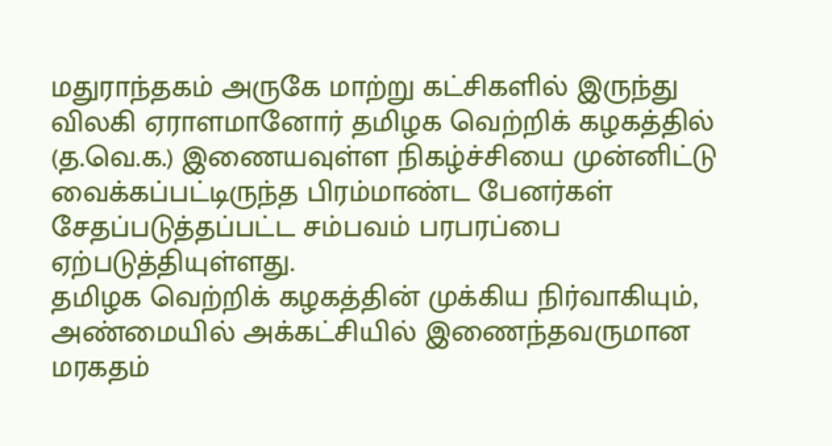மதுராந்தகம் அருகே மாற்று கட்சிகளில் இருந்து விலகி ஏராளமானோர் தமிழக வெற்றிக் கழகத்தில் (த.வெ.க.) இணையவுள்ள நிகழ்ச்சியை முன்னிட்டு வைக்கப்பட்டிருந்த பிரம்மாண்ட பேனர்கள் சேதப்படுத்தப்பட்ட சம்பவம் பரபரப்பை ஏற்படுத்தியுள்ளது.
தமிழக வெற்றிக் கழகத்தின் முக்கிய நிர்வாகியும், அண்மையில் அக்கட்சியில் இணைந்தவருமான மரகதம்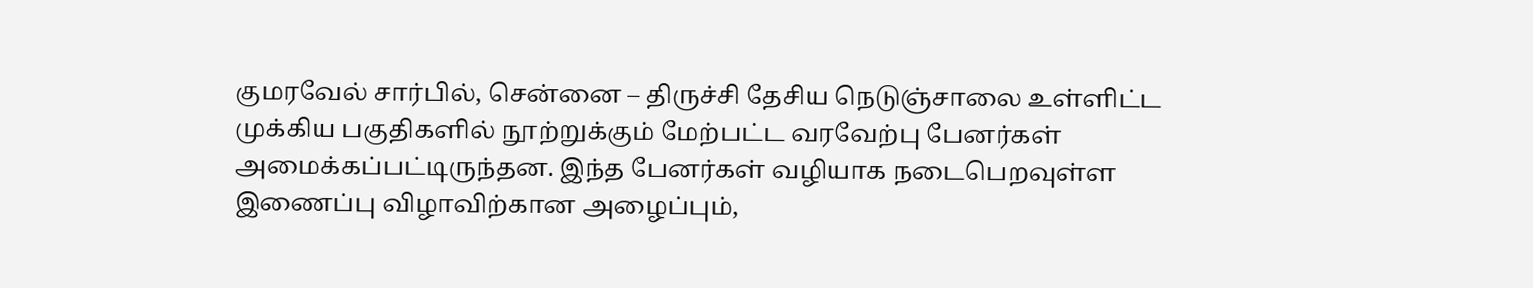குமரவேல் சார்பில், சென்னை – திருச்சி தேசிய நெடுஞ்சாலை உள்ளிட்ட முக்கிய பகுதிகளில் நூற்றுக்கும் மேற்பட்ட வரவேற்பு பேனர்கள் அமைக்கப்பட்டிருந்தன. இந்த பேனர்கள் வழியாக நடைபெறவுள்ள இணைப்பு விழாவிற்கான அழைப்பும்,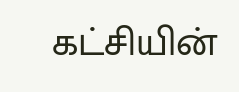கட்சியின்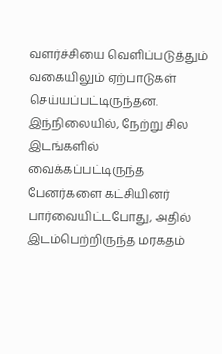வளர்ச்சியை வெளிப்படுத்தும் வகையிலும் ஏற்பாடுகள் செய்யப்பட்டிருந்தன.
இந்நிலையில், நேற்று சில இடங்களில் வைக்கப்பட்டிருந்த பேனர்களை கட்சியினர் பார்வையிட்டபோது, அதில் இடம்பெற்றிருந்த மரகதம்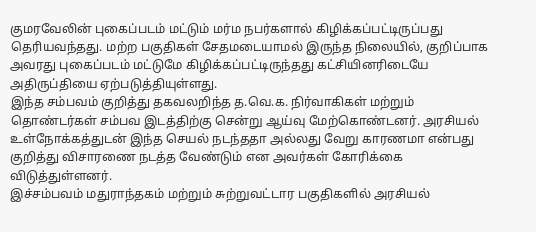குமரவேலின் புகைப்படம் மட்டும் மர்ம நபர்களால் கிழிக்கப்பட்டிருப்பது தெரியவந்தது. மற்ற பகுதிகள் சேதமடையாமல் இருந்த நிலையில், குறிப்பாக அவரது புகைப்படம் மட்டுமே கிழிக்கப்பட்டிருந்தது கட்சியினரிடையே அதிருப்தியை ஏற்படுத்தியுள்ளது.
இந்த சம்பவம் குறித்து தகவலறிந்த த.வெ.க. நிர்வாகிகள் மற்றும் தொண்டர்கள் சம்பவ இடத்திற்கு சென்று ஆய்வு மேற்கொண்டனர். அரசியல் உள்நோக்கத்துடன் இந்த செயல் நடந்ததா அல்லது வேறு காரணமா என்பது குறித்து விசாரணை நடத்த வேண்டும் என அவர்கள் கோரிக்கை விடுத்துள்ளனர்.
இச்சம்பவம் மதுராந்தகம் மற்றும் சுற்றுவட்டார பகுதிகளில் அரசியல்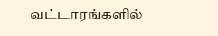வட்டாரங்களில்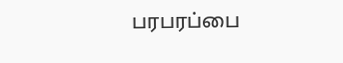பரபரப்பை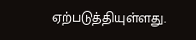ஏற்படுத்தியுள்ளது.